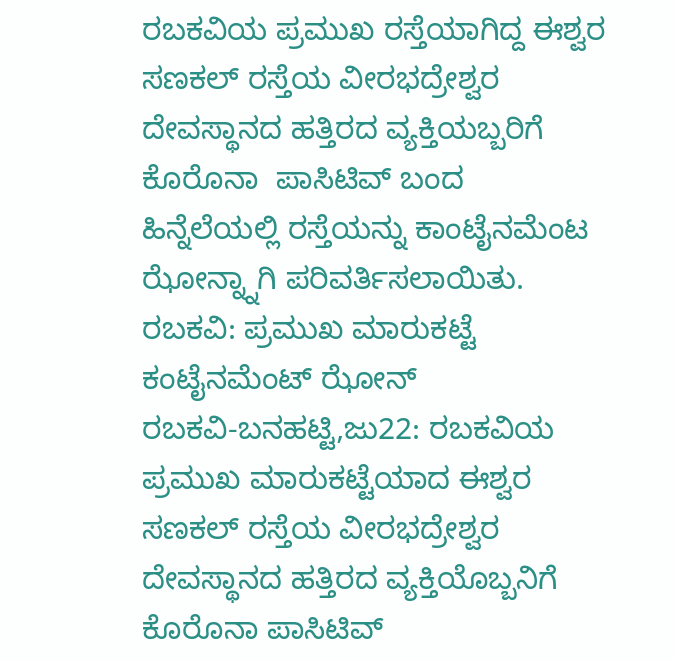ರಬಕವಿಯ ಪ್ರಮುಖ ರಸ್ತೆಯಾಗಿದ್ದ ಈಶ್ವರ ಸಣಕಲ್ ರಸ್ತೆಯ ವೀರಭದ್ರೇಶ್ವರ ದೇವಸ್ಥಾನದ ಹತ್ತಿರದ ವ್ಯಕ್ತಿಯಬ್ಬರಿಗೆ ಕೊರೊನಾ  ಪಾಸಿಟಿವ್ ಬಂದ ಹಿನ್ನೆಲೆಯಲ್ಲಿ ರಸ್ತೆಯನ್ನು ಕಾಂಟೈನಮೆಂಟ ಝೋನ್ನ್ನಾಗಿ ಪರಿವರ್ತಿಸಲಾಯಿತು.
ರಬಕವಿ: ಪ್ರಮುಖ ಮಾರುಕಟ್ಟೆ ಕಂಟೈನಮೆಂಟ್ ಝೋನ್
ರಬಕವಿ-ಬನಹಟ್ಟಿ,ಜು22: ರಬಕವಿಯ ಪ್ರಮುಖ ಮಾರುಕಟ್ಟೆಯಾದ ಈಶ್ವರ ಸಣಕಲ್ ರಸ್ತೆಯ ವೀರಭದ್ರೇಶ್ವರ ದೇವಸ್ಥಾನದ ಹತ್ತಿರದ ವ್ಯಕ್ತಿಯೊಬ್ಬನಿಗೆ ಕೊರೊನಾ ಪಾಸಿಟಿವ್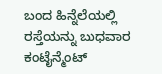ಬಂದ ಹಿನ್ನೆಲೆಯಲ್ಲಿ ರಸ್ತೆಯನ್ನು ಬುಧವಾರ ಕಂಟೈನ್ಮೆಂಟ್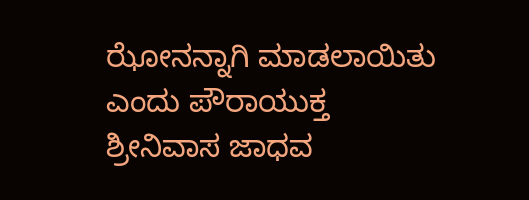ಝೋನನ್ನಾಗಿ ಮಾಡಲಾಯಿತು ಎಂದು ಪೌರಾಯುಕ್ತ ಶ್ರೀನಿವಾಸ ಜಾಧವ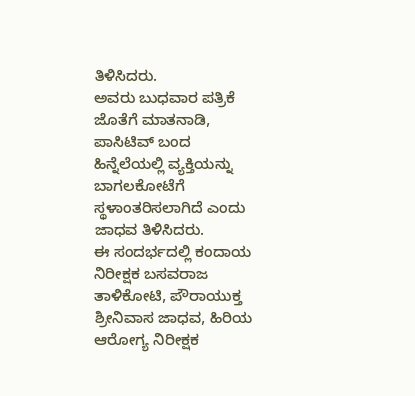ತಿಳಿಸಿದರು.
ಅವರು ಬುಧವಾರ ಪತ್ರಿಕೆ ಜೊತೆಗೆ ಮಾತನಾಡಿ, ಪಾಸಿಟಿವ್ ಬಂದ ಹಿನ್ನೆಲೆಯಲ್ಲಿ ವ್ಯಕ್ತಿಯನ್ನು ಬಾಗಲಕೋಟೆಗೆ ಸ್ಥಳಾಂತರಿಸಲಾಗಿದೆ ಎಂದು ಜಾಧವ ತಿಳಿಸಿದರು.
ಈ ಸಂದರ್ಭದಲ್ಲಿ ಕಂದಾಯ ನಿರೀಕ್ಷಕ ಬಸವರಾಜ ತಾಳಿಕೋಟಿ, ಪೌರಾಯುಕ್ತ ಶ್ರೀನಿವಾಸ ಜಾಧವ, ಹಿರಿಯ ಆರೋಗ್ಯ ನಿರೀಕ್ಷಕ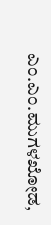ಎಂ.ಎಂ.ಮುಗಳಖೋಡ,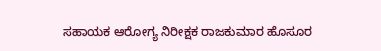ಸಹಾಯಕ ಆರೋಗ್ಯ ನಿರೀಕ್ಷಕ ರಾಜಕುಮಾರ ಹೊಸೂರ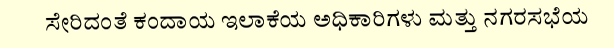ಸೇರಿದಂತೆ ಕಂದಾಯ ಇಲಾಕೆಯ ಅಧಿಕಾರಿಗಳು ಮತ್ತು ನಗರಸಭೆಯ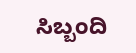ಸಿಬ್ಬಂದಿ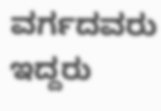ವರ್ಗದವರು ಇದ್ದರು